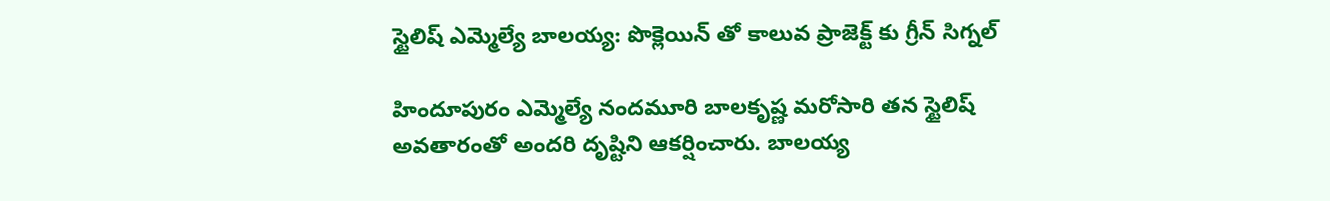స్టైలిష్ ఎమ్మెల్యే బాలయ్య: పొక్లెయిన్ తో కాలువ ప్రాజెక్ట్ కు గ్రీన్ సిగ్నల్

హిందూపురం ఎమ్మెల్యే నందమూరి బాలకృష్ణ మరోసారి తన స్టైలిష్ అవతారంతో అందరి దృష్టిని ఆకర్షించారు. బాలయ్య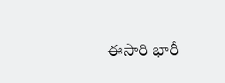ఈసారి భారీ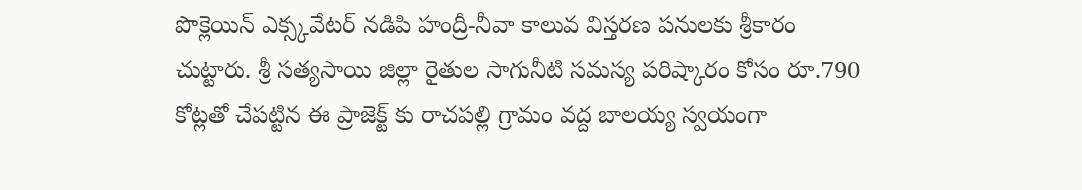పొక్లెయిన్ ఎక్స్కవేటర్ నడిపి హంద్రీ-నీవా కాలువ విస్తరణ పనులకు శ్రీకారం చుట్టారు. శ్రీ సత్యసాయి జిల్లా రైతుల సాగునీటి సమస్య పరిష్కారం కోసం రూ.790 కోట్లతో చేపట్టిన ఈ ప్రాజెక్ట్ కు రాచపల్లి గ్రామం వద్ద బాలయ్య స్వయంగా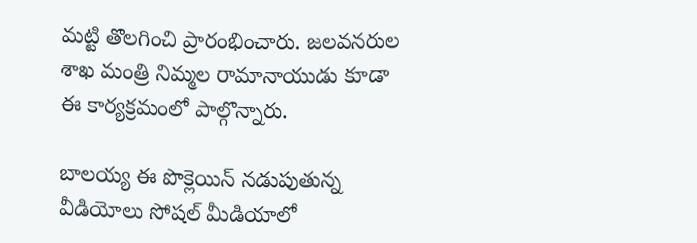మట్టి తొలగించి ప్రారంభించారు. జలవనరుల శాఖ మంత్రి నిమ్మల రామానాయుడు కూడా ఈ కార్యక్రమంలో పాల్గొన్నారు.

బాలయ్య ఈ పొక్లెయిన్ నడుపుతున్న వీడియోలు సోషల్ మీడియాలో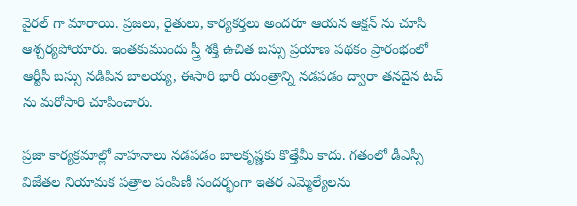వైరల్ గా మారాయి. ప్రజలు, రైతులు, కార్యకర్తలు అందరూ ఆయన ఆక్షన్ ను చూసి ఆశ్చర్యపోయారు. ఇంతకుముందు స్త్రీ శక్తి ఉచిత బస్సు ప్రయాణ పథకం ప్రారంభంలో ఆర్టీసీ బస్సు నడిపిన బాలయ్య, ఈసారి భారీ యంత్రాన్ని నడపడం ద్వారా తనదైన టచ్ ను మరోసారి చూపించారు.

ప్రజా కార్యక్రమాల్లో వాహనాలు నడపడం బాలకృష్ణకు కొత్తేమీ కాదు. గతంలో డీఎస్సీ విజేతల నియామక పత్రాల పంపిణీ సందర్భంగా ఇతర ఎమ్మెల్యేలను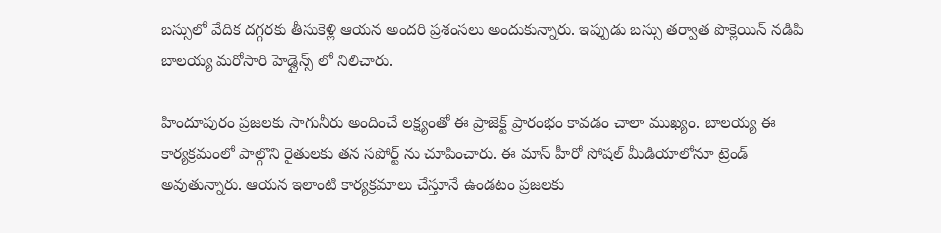బస్సులో వేదిక దగ్గరకు తీసుకెళ్లి ఆయన అందరి ప్రశంసలు అందుకున్నారు. ఇప్పుడు బస్సు తర్వాత పొక్లెయిన్ నడిపి బాలయ్య మరోసారి హెడ్లైన్స్ లో నిలిచారు.

హిందూపురం ప్రజలకు సాగునీరు అందించే లక్ష్యంతో ఈ ప్రాజెక్ట్ ప్రారంభం కావడం చాలా ముఖ్యం. బాలయ్య ఈ కార్యక్రమంలో పాల్గొని రైతులకు తన సపోర్ట్ ను చూపించారు. ఈ మాస్ హీరో సోషల్ మీడియాలోనూ ట్రెండ్ అవుతున్నారు. ఆయన ఇలాంటి కార్యక్రమాలు చేస్తూనే ఉండటం ప్రజలకు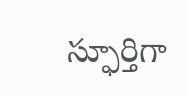స్ఫూర్తిగా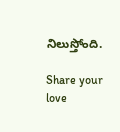నిలుస్తోంది.

Share your love